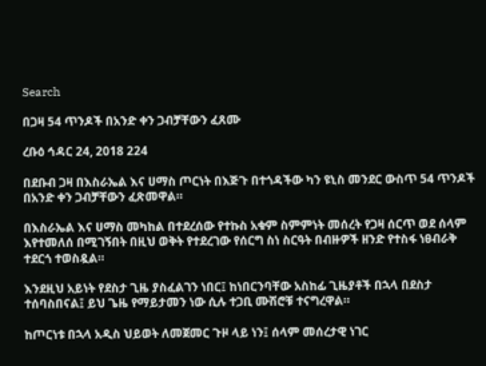Search

በጋዛ 54 ጥንዶች በአንድ ቀን ጋብቻቸውን ፈጸሙ

ረቡዕ ኅዳር 24, 2018 224

በደቡብ ጋዛ በእስራኤል እና ሀማስ ጦርነት በእጅጉ በተጎዳችው ካን ዩኒስ መንደር ውስጥ 54 ጥንዶች በአንድ ቀን ጋብቻቸውን ፈጽመዋል።

በእስራኤል እና ሀማስ መካከል በተደረሰው የተኩስ አቁም ስምምነት መሰረት የጋዛ ሰርጥ ወደ ሰላም እየተመለሰ በሚገኝበት በዚህ ወቅት የተደረገው የሰርግ ስነ ስርዓት በብዙዎች ዘንድ የተስፋ ነፀብራቅ ተደርጎ ተወስዷል።

እንደዚህ አይነት የደስታ ጊዜ ያስፈልገን ነበር፤ ከነበርንባቸው አስከፊ ጊዜያቶች በኋላ በደስታ ተሰባስበናል፤ ይህ ጌዜ የማይታመን ነው ሲሉ ተጋቢ ሙሽሮቹ ተናግረዋል።

ከጦርነቱ በኋላ አዲስ ህይወት ለመጀመር ጉዞ ላይ ነን፤ ሰላም መሰረታዊ ነገር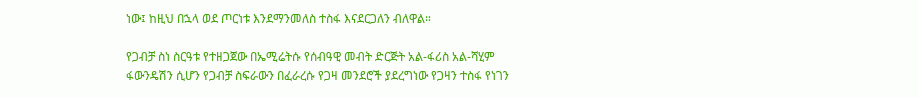ነው፤ ከዚህ በኋላ ወደ ጦርነቱ እንደማንመለስ ተስፋ እናደርጋለን ብለዋል።

የጋብቻ ስነ ስርዓቱ የተዘጋጀው በኤሚሬትሱ የሰብዓዊ መብት ድርጅት አል-ፋሪስ አል-ሻሂም ፋውንዴሽን ሲሆን የጋብቻ ስፍራውን በፈራረሱ የጋዛ መንደሮች ያደረግነው የጋዛን ተስፋ የነገን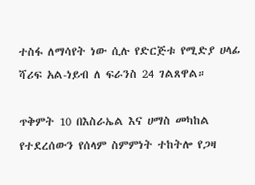ተስፋ ለማሳየት ነው ሲሉ የድርጅቱ የሚድያ ሀላፊ ሻሪፍ አል-ነይብ ለ ፍራንስ 24 ገልጸዋል።

ጥቅምት 10 በእስራኤል እና ሀማስ መካከል የተደረሰውን የሰላም ስምምነት ተከትሎ የጋዛ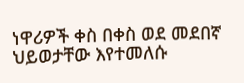ነዋሪዎች ቀስ በቀስ ወደ መደበኛ ህይወታቸው እየተመለሱ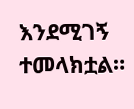እንደሚገኝ ተመላክቷል።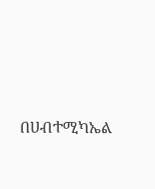በሀብተሚካኤል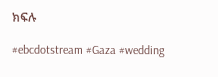ክፍሉ

#ebcdotstream #Gaza #wedding